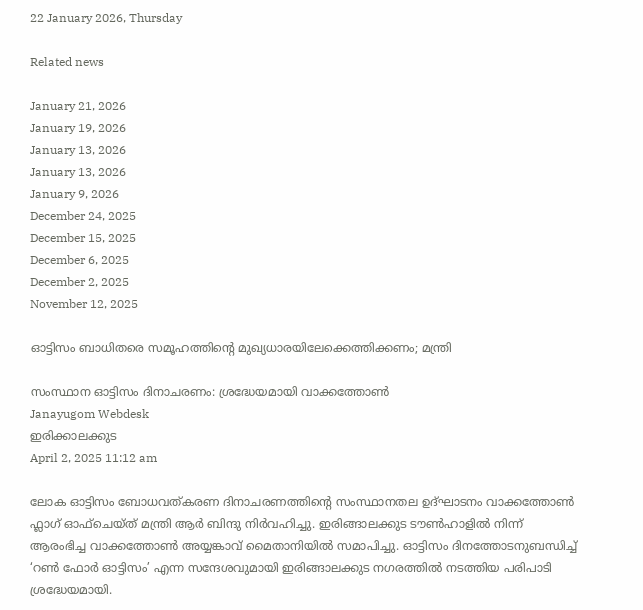22 January 2026, Thursday

Related news

January 21, 2026
January 19, 2026
January 13, 2026
January 13, 2026
January 9, 2026
December 24, 2025
December 15, 2025
December 6, 2025
December 2, 2025
November 12, 2025

ഓട്ടിസം ബാധിതരെ സമൂഹത്തിന്റെ മുഖ്യധാരയിലേക്കെത്തിക്കണം; മന്ത്രി

സംസ്ഥാന ഓട്ടിസം ദിനാചരണം: ശ്രദ്ധേയമായി വാക്കത്തോൺ
Janayugom Webdesk
ഇരിക്കാലക്കുട
April 2, 2025 11:12 am

ലോക ഓട്ടിസം ബോധവത്കരണ ദിനാചരണത്തിന്റെ സംസ്ഥാനതല ഉദ്ഘാടനം വാക്കത്തോൺ ഫ്ലാഗ് ഓഫ്ചെയ്ത് മന്ത്രി ആർ ബിന്ദു നിർവഹിച്ചു. ഇരിങ്ങാലക്കുട ടൗൺഹാളിൽ നിന്ന് ആരംഭിച്ച വാക്കത്തോൺ അയ്യങ്കാവ് മൈതാനിയിൽ സമാപിച്ചു. ഓട്ടിസം ദിനത്തോടനുബന്ധിച്ച് ‘റൺ ഫോർ ഓട്ടിസം’ എന്ന സന്ദേശവുമായി ഇരിങ്ങാലക്കുട നഗരത്തിൽ നടത്തിയ പരിപാടി ശ്രദ്ധേയമായി.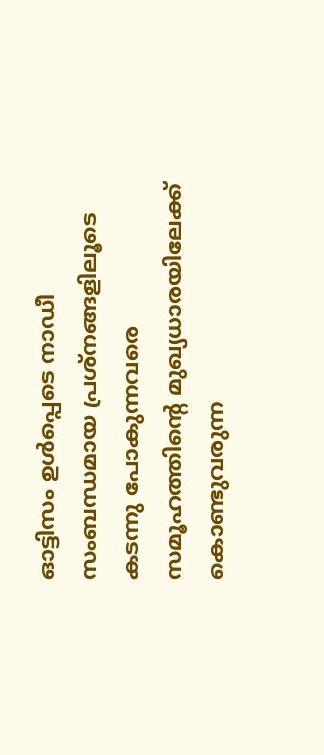ഓട്ടിസം ഉൾപ്പെടെ നാഡീ സംബന്ധമായ പ്രശ്നങ്ങളിലൂടെ കടന്നു പോകുന്നവരെ സമൂഹത്തിന്റെ മുഖ്യധാരയിലേക്ക് കൊണ്ടുവരുന്ന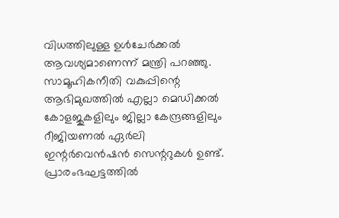വിധത്തിലുള്ള ഉൾചേർക്കൽ ആവശ്യമാണെന്ന് മന്ത്രി പറഞ്ഞു. സാമൂഹികനീതി വകുപ്പിന്റെ ആഭിമുഖത്തിൽ എല്ലാ മെഡിക്കൽ കോളജുകളിലും ജില്ലാ കേന്ദ്രങ്ങളിലും റീജിയണൽ ഏർലി ഇന്റർവെൻഷൻ സെന്ററുകൾ ഉണ്ട്. പ്രാരംഭഘട്ടത്തിൽ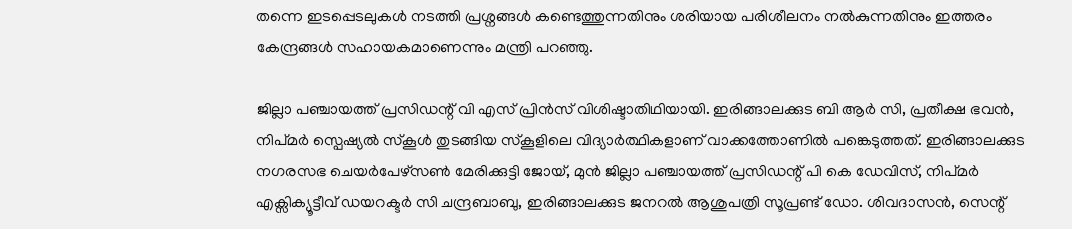തന്നെ ഇടപ്പെടലുകൾ നടത്തി പ്രശ്നങ്ങൾ കണ്ടെത്തുന്നതിനും ശരിയായ പരിശീലനം നൽകുന്നതിനും ഇത്തരം കേന്ദ്രങ്ങൾ സഹായകമാണെന്നും മന്ത്രി പറഞ്ഞു.

ജില്ലാ പഞ്ചായത്ത് പ്രസിഡന്റ് വി എസ് പ്രിൻസ് വിശിഷ്ടാതിഥിയായി. ഇരിങ്ങാലക്കുട ബി ആര്‍ സി, പ്രതീക്ഷ ഭവൻ, നിപ്മർ സ്പെഷ്യൽ സ്കൂൾ തുടങ്ങിയ സ്കൂളിലെ വിദ്യാർത്ഥികളാണ് വാക്കത്തോണിൽ പങ്കെടുത്തത്. ഇരിങ്ങാലക്കുട നഗരസഭ ചെയർപേഴ്സൺ മേരിക്കുട്ടി ജോയ്, മുൻ ജില്ലാ പഞ്ചായത്ത് പ്രസിഡന്റ് പി കെ ഡേവിസ്, നിപ്മർ എക്സിക്യൂട്ടീവ് ഡയറക്ടർ സി ചന്ദ്രബാബു, ഇരിങ്ങാലക്കുട ജനറൽ ആശുപത്രി സൂപ്രണ്ട് ഡോ. ശിവദാസൻ, സെന്റ്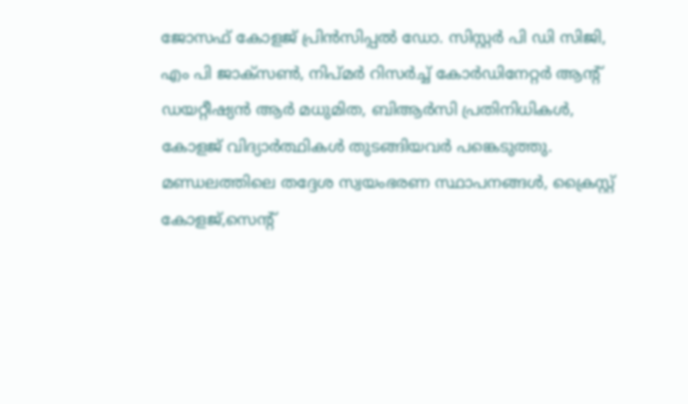ജോസഫ് കോളജ് പ്രിൻസിപ്പൽ ഡോ. സിസ്റ്റർ പി ഡി സിജി, എം പി ജാക്സൺ, നിപ്മർ റിസർച്ച് കോര്‍ഡിനേറ്റർ ആന്റ് ഡയറ്റീഷ്യൻ ആർ മധുമിത, ബിആർസി പ്രതിനിധികൾ, കോളജ് വിദ്യാർത്ഥികൾ തുടങ്ങിയവർ പങ്കെടുത്തു. മണ്ഡലത്തിലെ തദ്ദേശ സ്വയംഭരണ സ്ഥാപനങ്ങൾ, ക്രൈസ്റ്റ് കോളജ്,സെന്റ്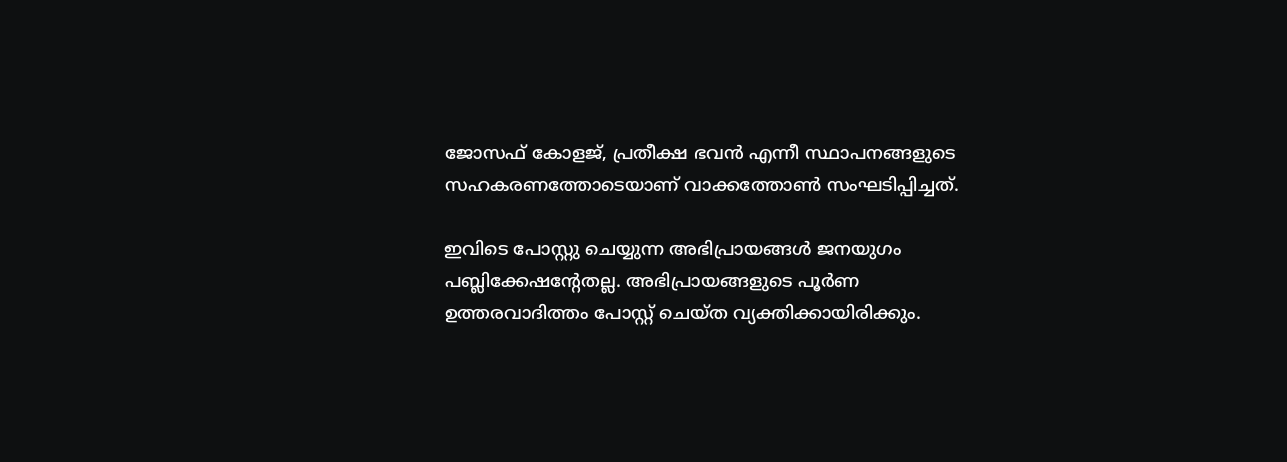ജോസഫ് കോളജ്, പ്രതീക്ഷ ഭവൻ എന്നീ സ്ഥാപനങ്ങളുടെ സഹകരണത്തോടെയാണ് വാക്കത്തോൺ സംഘടിപ്പിച്ചത്.

ഇവിടെ പോസ്റ്റു ചെയ്യുന്ന അഭിപ്രായങ്ങള്‍ ജനയുഗം പബ്ലിക്കേഷന്റേതല്ല. അഭിപ്രായങ്ങളുടെ പൂര്‍ണ ഉത്തരവാദിത്തം പോസ്റ്റ് ചെയ്ത വ്യക്തിക്കായിരിക്കും.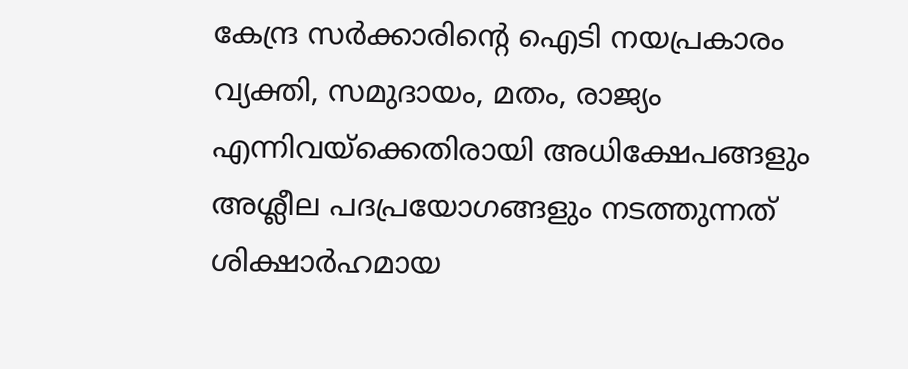കേന്ദ്ര സര്‍ക്കാരിന്റെ ഐടി നയപ്രകാരം വ്യക്തി, സമുദായം, മതം, രാജ്യം എന്നിവയ്‌ക്കെതിരായി അധിക്ഷേപങ്ങളും അശ്ലീല പദപ്രയോഗങ്ങളും നടത്തുന്നത് ശിക്ഷാര്‍ഹമായ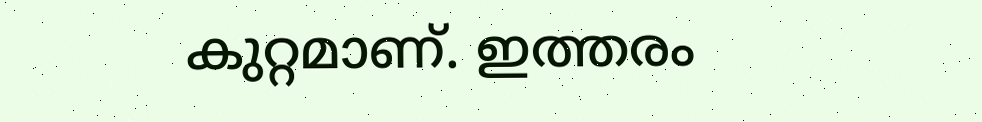കുറ്റമാണ്. ഇത്തരം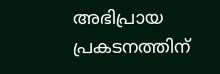അഭിപ്രായ പ്രകടനത്തിന്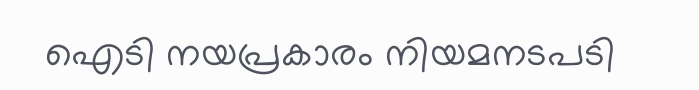ഐടി നയപ്രകാരം നിയമനടപടി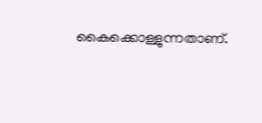കൈക്കൊള്ളുന്നതാണ്.